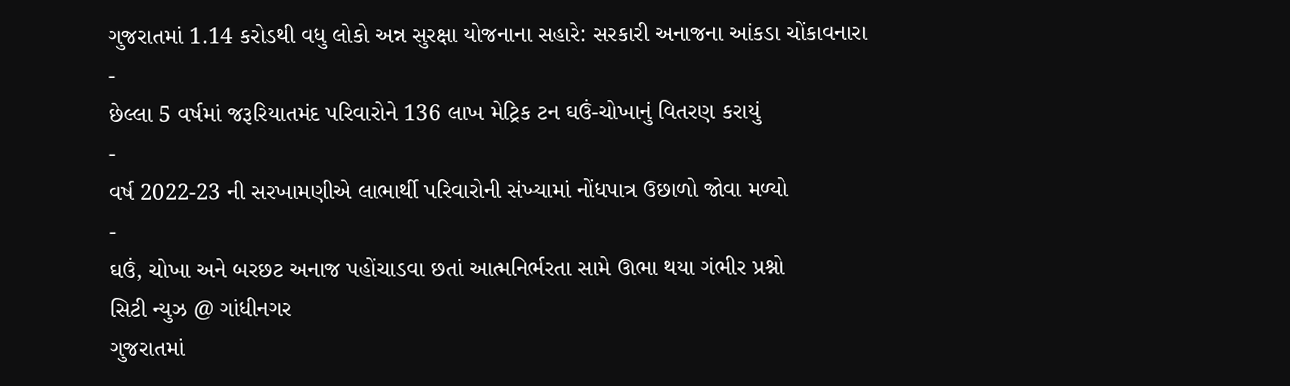ગુજરાતમાં 1.14 કરોડથી વધુ લોકો અન્ન સુરક્ષા યોજનાના સહારે: સરકારી અનાજના આંકડા ચોંકાવનારા
-
છેલ્લા 5 વર્ષમાં જરૂરિયાતમંદ પરિવારોને 136 લાખ મેટ્રિક ટન ઘઉં-ચોખાનું વિતરણ કરાયું
-
વર્ષ 2022-23 ની સરખામણીએ લાભાર્થી પરિવારોની સંખ્યામાં નોંધપાત્ર ઉછાળો જોવા મળ્યો
-
ઘઉં, ચોખા અને બરછટ અનાજ પહોંચાડવા છતાં આત્મનિર્ભરતા સામે ઊભા થયા ગંભીર પ્રશ્નો
સિટી ન્યુઝ @ ગાંધીનગર
ગુજરાતમાં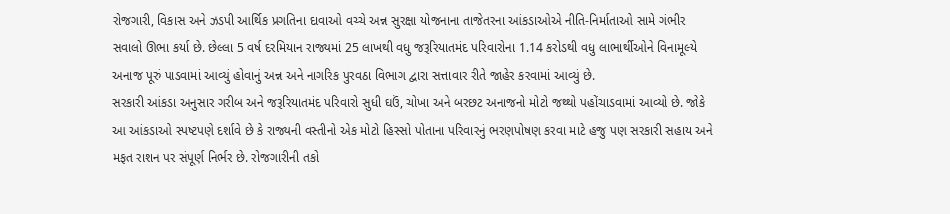રોજગારી, વિકાસ અને ઝડપી આર્થિક પ્રગતિના દાવાઓ વચ્ચે અન્ન સુરક્ષા યોજનાના તાજેતરના આંકડાઓએ નીતિ-નિર્માતાઓ સામે ગંભીર સવાલો ઊભા કર્યા છે. છેલ્લા 5 વર્ષ દરમિયાન રાજ્યમાં 25 લાખથી વધુ જરૂરિયાતમંદ પરિવારોના 1.14 કરોડથી વધુ લાભાર્થીઓને વિનામૂલ્યે અનાજ પૂરું પાડવામાં આવ્યું હોવાનું અન્ન અને નાગરિક પુરવઠા વિભાગ દ્વારા સત્તાવાર રીતે જાહેર કરવામાં આવ્યું છે.
સરકારી આંકડા અનુસાર ગરીબ અને જરૂરિયાતમંદ પરિવારો સુધી ઘઉં, ચોખા અને બરછટ અનાજનો મોટો જથ્થો પહોંચાડવામાં આવ્યો છે. જોકે આ આંકડાઓ સ્પષ્ટપણે દર્શાવે છે કે રાજ્યની વસ્તીનો એક મોટો હિસ્સો પોતાના પરિવારનું ભરણપોષણ કરવા માટે હજુ પણ સરકારી સહાય અને મફત રાશન પર સંપૂર્ણ નિર્ભર છે. રોજગારીની તકો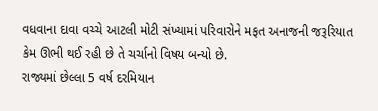વધવાના દાવા વચ્ચે આટલી મોટી સંખ્યામાં પરિવારોને મફત અનાજની જરૂરિયાત કેમ ઊભી થઈ રહી છે તે ચર્ચાનો વિષય બન્યો છે.
રાજ્યમાં છેલ્લા 5 વર્ષ દરમિયાન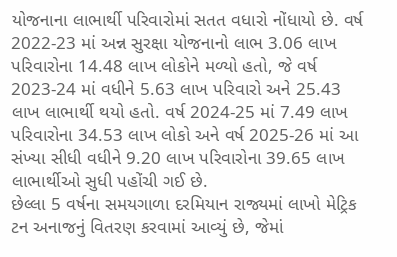યોજનાના લાભાર્થી પરિવારોમાં સતત વધારો નોંધાયો છે. વર્ષ 2022-23 માં અન્ન સુરક્ષા યોજનાનો લાભ 3.06 લાખ પરિવારોના 14.48 લાખ લોકોને મળ્યો હતો, જે વર્ષ 2023-24 માં વધીને 5.63 લાખ પરિવારો અને 25.43 લાખ લાભાર્થી થયો હતો. વર્ષ 2024-25 માં 7.49 લાખ પરિવારોના 34.53 લાખ લોકો અને વર્ષ 2025-26 માં આ સંખ્યા સીધી વધીને 9.20 લાખ પરિવારોના 39.65 લાખ લાભાર્થીઓ સુધી પહોંચી ગઈ છે.
છેલ્લા 5 વર્ષના સમયગાળા દરમિયાન રાજ્યમાં લાખો મેટ્રિક ટન અનાજનું વિતરણ કરવામાં આવ્યું છે, જેમાં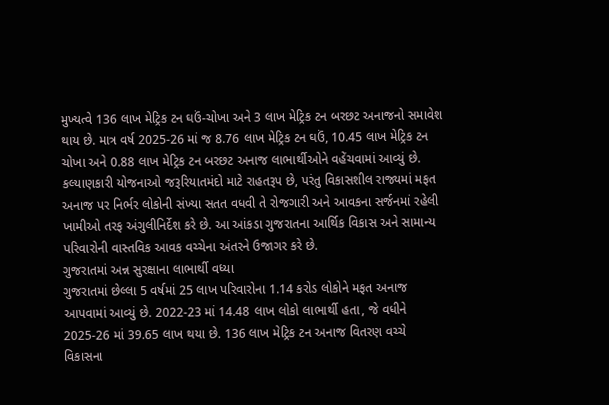મુખ્યત્વે 136 લાખ મેટ્રિક ટન ઘઉં-ચોખા અને 3 લાખ મેટ્રિક ટન બરછટ અનાજનો સમાવેશ થાય છે. માત્ર વર્ષ 2025-26 માં જ 8.76 લાખ મેટ્રિક ટન ઘઉં, 10.45 લાખ મેટ્રિક ટન ચોખા અને 0.88 લાખ મેટ્રિક ટન બરછટ અનાજ લાભાર્થીઓને વહેંચવામાં આવ્યું છે.
કલ્યાણકારી યોજનાઓ જરૂરિયાતમંદો માટે રાહતરૂપ છે, પરંતુ વિકાસશીલ રાજ્યમાં મફત અનાજ પર નિર્ભર લોકોની સંખ્યા સતત વધવી તે રોજગારી અને આવકના સર્જનમાં રહેલી ખામીઓ તરફ અંગુલીનિર્દેશ કરે છે. આ આંકડા ગુજરાતના આર્થિક વિકાસ અને સામાન્ય પરિવારોની વાસ્તવિક આવક વચ્ચેના અંતરને ઉજાગર કરે છે.
ગુજરાતમાં અન્ન સુરક્ષાના લાભાર્થી વધ્યા
ગુજરાતમાં છેલ્લા 5 વર્ષમાં 25 લાખ પરિવારોના 1.14 કરોડ લોકોને મફત અનાજ આપવામાં આવ્યું છે. 2022-23 માં 14.48 લાખ લોકો લાભાર્થી હતા, જે વધીને 2025-26 માં 39.65 લાખ થયા છે. 136 લાખ મેટ્રિક ટન અનાજ વિતરણ વચ્ચે વિકાસના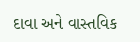દાવા અને વાસ્તવિક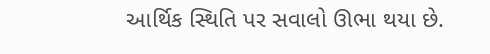આર્થિક સ્થિતિ પર સવાલો ઊભા થયા છે.